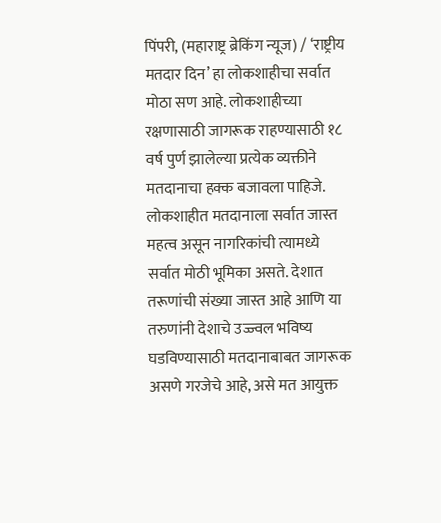पिंपरी, (महाराष्ट्र ब्रेकिंग न्यूज) / ‘राष्ट्रीय मतदार दिन’ हा लोकशाहीचा सर्वात मोठा सण आहे. लोकशाहीच्या रक्षणासाठी जागरूक राहण्यासाठी १८ वर्ष पुर्ण झालेल्या प्रत्येक व्यक्तीने मतदानाचा हक्क बजावला पाहिजे. लोकशाहीत मतदानाला सर्वात जास्त महत्व असून नागरिकांची त्यामध्ये सर्वात मोठी भूमिका असते. देशात तरूणांची संख्या जास्त आहे आणि या तरुणांनी देशाचे उज्ज्वल भविष्य घडविण्यासाठी मतदानाबाबत जागरूक असणे गरजेचे आहे, असे मत आयुक्त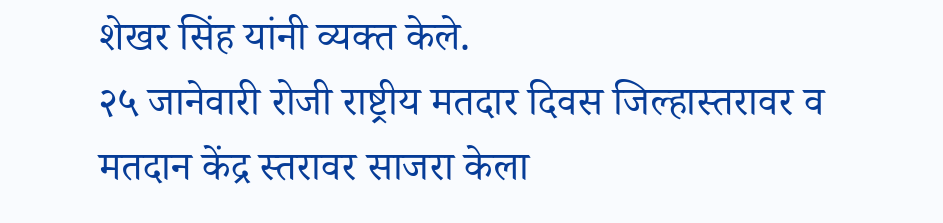शेखर सिंह यांनी व्यक्त केले.
२५ जानेवारी रोजी राष्ट्रीय मतदार दिवस जिल्हास्तरावर व मतदान केंद्र स्तरावर साजरा केला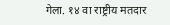गेला. १४ वा राष्ट्रीय मतदार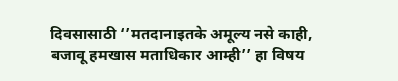दिवसासाठी ‘’मतदानाइतके अमूल्य नसे काही, बजावू हमखास मताधिकार आम्ही’’ हा विषय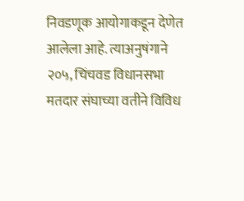निवडणूक आयोगाकडून देणेत आलेला आहे. त्याअनुषंगाने २०५, चिंचवड विधानसभा मतदार संघाच्या वतीने विविध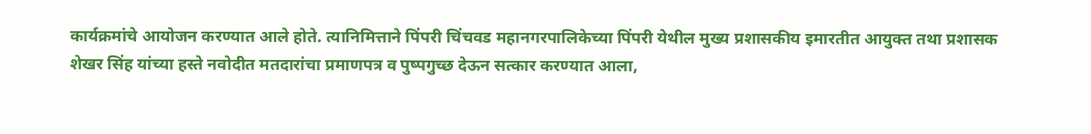कार्यक्रमांचे आयोजन करण्यात आले होते. त्यानिमित्ताने पिंपरी चिंचवड महानगरपालिकेच्या पिंपरी येथील मुख्य प्रशासकीय इमारतीत आयुक्त तथा प्रशासक शेखर सिंह यांच्या हस्ते नवोदीत मतदारांचा प्रमाणपत्र व पुष्पगुच्छ देऊन सत्कार करण्यात आला,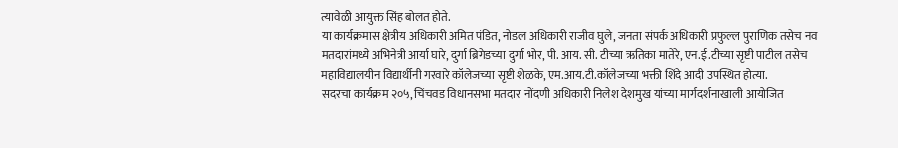त्यावेळी आयुक्त सिंह बोलत होते.
या कार्यक्रमास क्षेत्रीय अधिकारी अमित पंडित, नोडल अधिकारी राजीव घुले, जनता संपर्क अधिकारी प्रफुल्ल पुराणिक तसेच नव मतदारांमध्ये अभिनेत्री आर्या घारे, दुर्गा ब्रिगेडच्या दुर्गा भोर, पी. आय. सी. टीच्या ऋतिका मातेरे, एन.ई.टीच्या सृष्टी पाटील तसेच महाविद्यालयीन विद्यार्थीनी गरवारे कॉलेजच्या सृष्टी शेळके, एम.आय.टी.कॉलेजच्या भक्ती शिंदे आदी उपस्थित होत्या.
सदरचा कार्यक्रम २०५, चिंचवड विधानसभा मतदार नोंदणी अधिकारी निलेश देशमुख यांच्या मार्गदर्शनाखाली आयोजित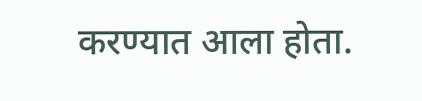करण्यात आला होता.